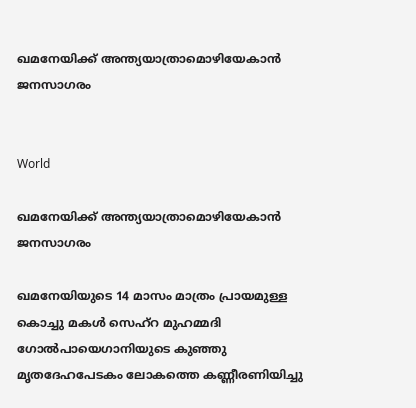ഖമനേയിക്ക് അന്ത്യയാത്രാമൊഴിയേകാൻ ജനസാഗരം


World

ഖമനേയിക്ക് അന്ത്യയാത്രാമൊഴിയേകാൻ ജനസാഗരം

ഖമനേയിയുടെ 14 മാസം മാത്രം പ്രായമുള്ള കൊച്ചു മകൾ സെഹ്റ മുഹമ്മദി ഗോൽപായെഗാനിയുടെ കുഞ്ഞു മൃതദേഹപേടകം ലോകത്തെ കണ്ണീരണിയിച്ചു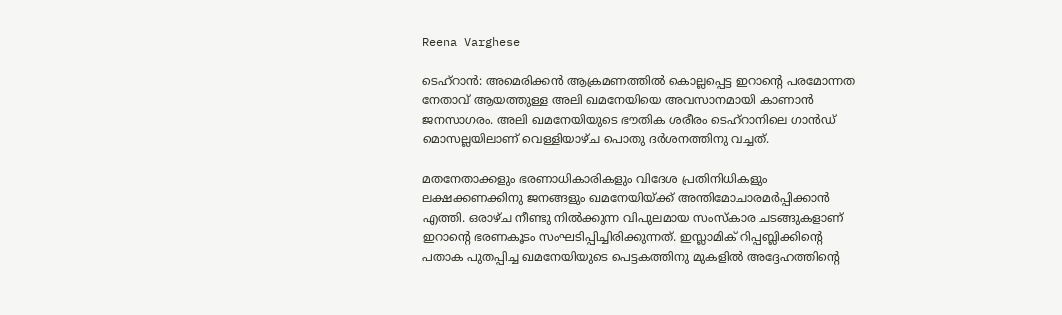Reena Varghese

ടെഹ്റാൻ: അമെരിക്കൻ ആക്രമണത്തിൽ കൊല്ലപ്പെട്ട ഇറാന്‍റെ പരമോന്നത നേതാവ് ആയത്തുള്ള അലി ഖമനേയിയെ അവസാനമായി കാണാൻ ജനസാഗരം. അലി ഖമനേയിയുടെ ഭൗതിക ശരീരം ടെഹ്റാനിലെ ഗാൻഡ് മൊസല്ലയിലാണ് വെള്ളിയാഴ്ച പൊതു ദർശനത്തിനു വച്ചത്.

മതനേതാക്കളും ഭരണാധികാരികളും വിദേശ പ്രതിനിധികളും ലക്ഷക്കണക്കിനു ജനങ്ങളും ഖമനേയിയ്ക്ക് അന്തിമോചാരമർപ്പിക്കാൻ എത്തി. ഒരാഴ്ച നീണ്ടു നിൽക്കുന്ന വിപുലമായ സംസ്കാര ചടങ്ങുകളാണ് ഇറാന്‍റെ ഭരണകൂടം സംഘടിപ്പിച്ചിരിക്കുന്നത്. ഇസ്ലാമിക് റിപ്പബ്ലിക്കിന്‍റെ പതാക പുതപ്പിച്ച ഖമനേയിയുടെ പെട്ടകത്തിനു മുകളിൽ അദ്ദേഹത്തിന്‍റെ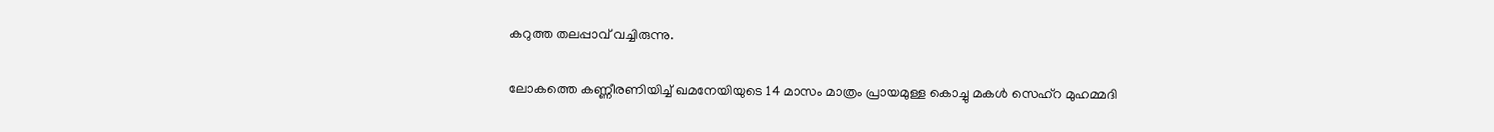കറുത്ത തലപ്പാവ് വച്ചിരുന്നു.

ലോകത്തെ കണ്ണീരണിയിച്ച് ഖമനേയിയുടെ 14 മാസം മാത്രം പ്രായമുള്ള കൊച്ചു മകൾ സെഹ്റ മുഹമ്മദി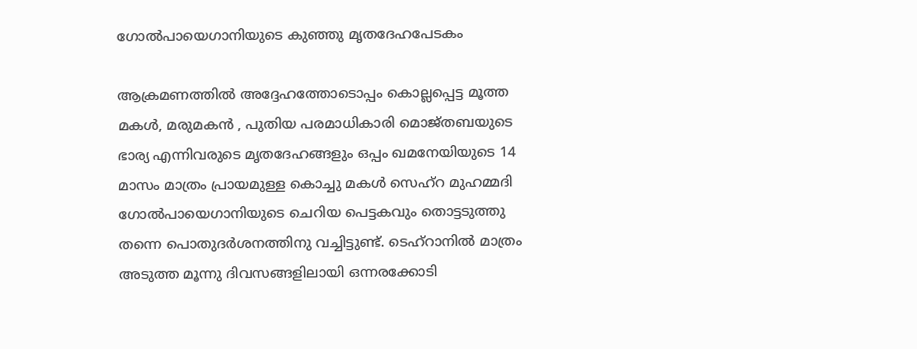ഗോൽപായെഗാനിയുടെ കുഞ്ഞു മൃതദേഹപേടകം

ആക്രമണത്തിൽ അദ്ദേഹത്തോടൊപ്പം കൊല്ലപ്പെട്ട മൂത്ത മകൾ, മരുമകൻ , പുതിയ പരമാധികാരി മൊജ്തബയുടെ ഭാര്യ എന്നിവരുടെ മൃതദേഹങ്ങളും ഒപ്പം ഖമനേയിയുടെ 14 മാസം മാത്രം പ്രായമുള്ള കൊച്ചു മകൾ സെഹ്റ മുഹമ്മദി ഗോൽപായെഗാനിയുടെ ചെറിയ പെട്ടകവും തൊട്ടടുത്തു തന്നെ പൊതുദർശനത്തിനു വച്ചിട്ടുണ്ട്. ടെഹ്റാനിൽ മാത്രം അടുത്ത മൂന്നു ദിവസങ്ങളിലായി ഒന്നരക്കോടി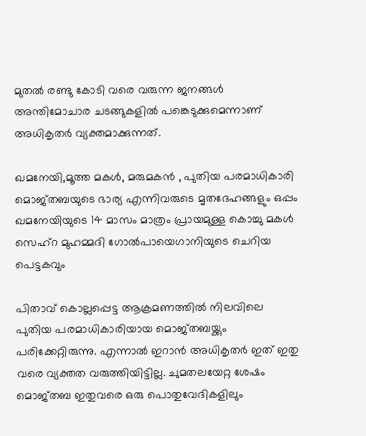മുതൽ രണ്ടു കോടി വരെ വരുന്ന ജനങ്ങൾ അന്തിമോചാര ചടങ്ങുകളിൽ പങ്കെടുക്കുമെന്നാണ് അധികൃതർ വ്യക്തമാക്കുന്നത്.

ഖമനേയി,മൂത്ത മകൾ, മരുമകൻ , പുതിയ പരമാധികാരി മൊജ്തബയുടെ ഭാര്യ എന്നിവരുടെ മൃതദേഹങ്ങളും ഒപ്പം ഖമനേയിയുടെ 14 മാസം മാത്രം പ്രായമുള്ള കൊച്ചു മകൾ സെഹ്റ മുഹമ്മദി ഗോൽപായെഗാനിയുടെ ചെറിയ പെട്ടകവും

പിതാവ് കൊല്ലപ്പെട്ട ആക്രമണത്തിൽ നിലവിലെ പുതിയ പരമാധികാരിയായ മൊജ്തബയ്ക്കും പരിക്കേറ്റിരുന്നു. എന്നാൽ ഇറാൻ അധികൃതർ ഇത് ഇതു വരെ വ്യക്തത വരുത്തിയിട്ടില്ല. ചുമതലയേറ്റ ശേഷം മൊജ്തബ ഇതുവരെ ഒരു പൊതുവേദികളിലും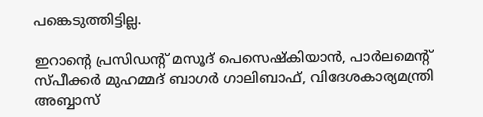പങ്കെടുത്തിട്ടില്ല.

ഇറാന്‍റെ പ്രസിഡന്‍റ് മസൂദ് പെസെഷ്കിയാൻ, പാർലമെന്‍റ് സ്പീക്കർ മുഹമ്മദ് ബാഗർ ഗാലിബാഫ്, വിദേശകാര്യമന്ത്രി അബ്ബാസ്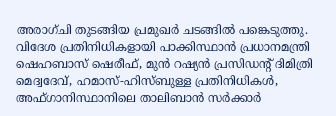അരാഗ്ചി തുടങ്ങിയ പ്രമുഖർ ചടങ്ങിൽ പങ്കെടുത്തു. വിദേശ പ്രതിനിധികളായി പാക്കിസ്ഥാൻ പ്രധാനമന്ത്രി ഷെഹബാസ് ഷെരീഫ്, മുൻ റഷ്യൻ പ്രസിഡന്‍റ് ദിമിത്രി മെദ്വദേവ്, ഹമാസ്-ഹിസ്ബുള്ള പ്രതിനിധികൾ, അഫ്ഗാനിസ്ഥാനിലെ താലിബാൻ സർക്കാർ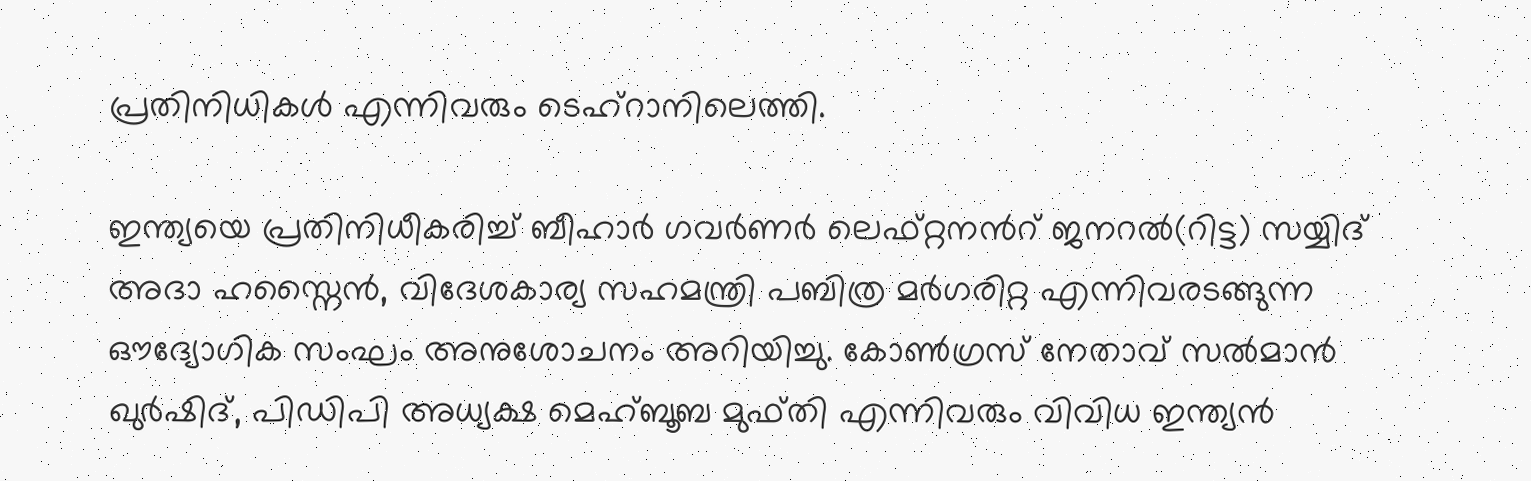പ്രതിനിധികൾ എന്നിവരും ടെഹ്റാനിലെത്തി.

ഇന്ത്യയെ പ്രതിനിധീകരിച്ച് ബീഹാർ ഗവർണർ ലെഫ്റ്റനന്‍റ് ജനറൽ(റിട്ട) സയ്യിദ് അദാ ഹസ്നൈൻ, വിദേശകാര്യ സഹമന്ത്രി പബിത്ര മർഗരിറ്റ എന്നിവരടങ്ങുന്ന ഔദ്യോഗിക സംഘം അനുശോചനം അറിയിച്ചു. കോൺഗ്രസ് നേതാവ് സൽമാൻ ഖുർഷിദ്, പിഡിപി അധ്യക്ഷ മെഹ്ബൂബ മുഫ്തി എന്നിവരും വിവിധ ഇന്ത്യൻ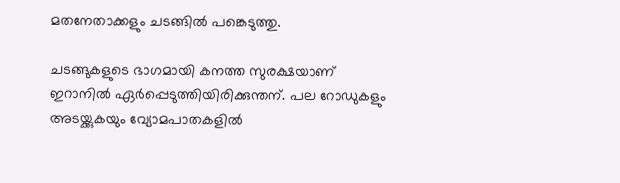മതനേതാക്കളും ചടങ്ങിൽ പങ്കെടുത്തു.

ചടങ്ങുകളുടെ ഭാഗമായി കനത്ത സുരക്ഷയാണ് ഇറാനിൽ ഏർപ്പെടുത്തിയിരിക്കുന്തന്. പല റോഡുകളും അടയ്ക്കുകയും വ്യോമപാതകളിൽ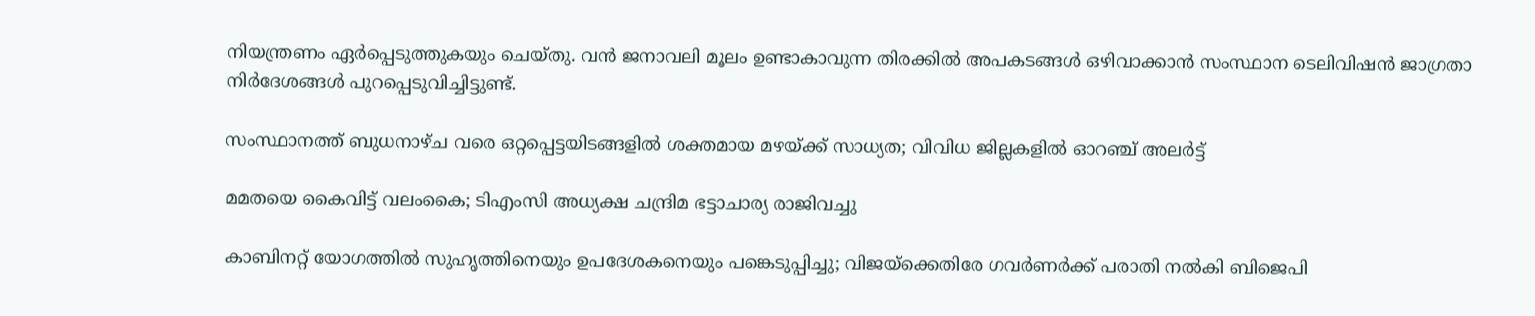നിയന്ത്രണം ഏർപ്പെടുത്തുകയും ചെയ്തു. വൻ ജനാവലി മൂലം ഉണ്ടാകാവുന്ന തിരക്കിൽ അപകടങ്ങൾ ഒഴിവാക്കാൻ സംസ്ഥാന ടെലിവിഷൻ ജാഗ്രതാ നിർദേശങ്ങൾ പുറപ്പെടുവിച്ചിട്ടുണ്ട്.

സംസ്ഥാനത്ത് ബുധനാഴ്ച വരെ ഒറ്റപ്പെട്ടയിടങ്ങളിൽ ശക്തമായ മഴയ്ക്ക് സാധ്യത; വിവിധ ജില്ലകളിൽ ഓറഞ്ച് അലർട്ട്

മമതയെ കൈവിട്ട് വലംകൈ; ടിഎംസി അധ്യക്ഷ ചന്ദ്രിമ ഭട്ടാചാര്യ രാജിവച്ചു

കാബിനറ്റ് യോഗത്തിൽ സുഹൃത്തിനെയും ഉപദേശകനെയും പങ്കെടുപ്പിച്ചു; വിജയ്ക്കെതിരേ ഗവർണർക്ക് പരാതി നൽകി ബിജെപി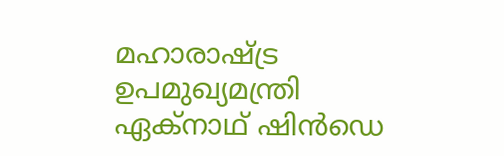മഹാരാഷ്ട്ര ഉപമുഖ‍്യമന്ത്രി ഏക്നാഥ് ഷിൻഡെ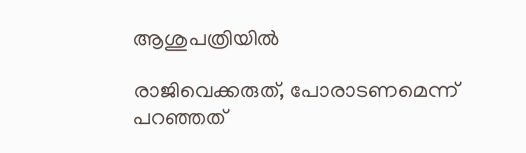ആശുപത്രിയിൽ

രാജിവെക്കരുത്, പോരാടണമെന്ന് പറഞ്ഞത്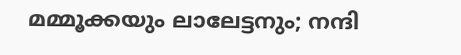മമ്മൂക്കയും ലാലേട്ടനും; നന്ദി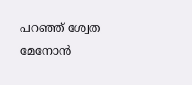പറഞ്ഞ് ശ്വേത മേനോൻ